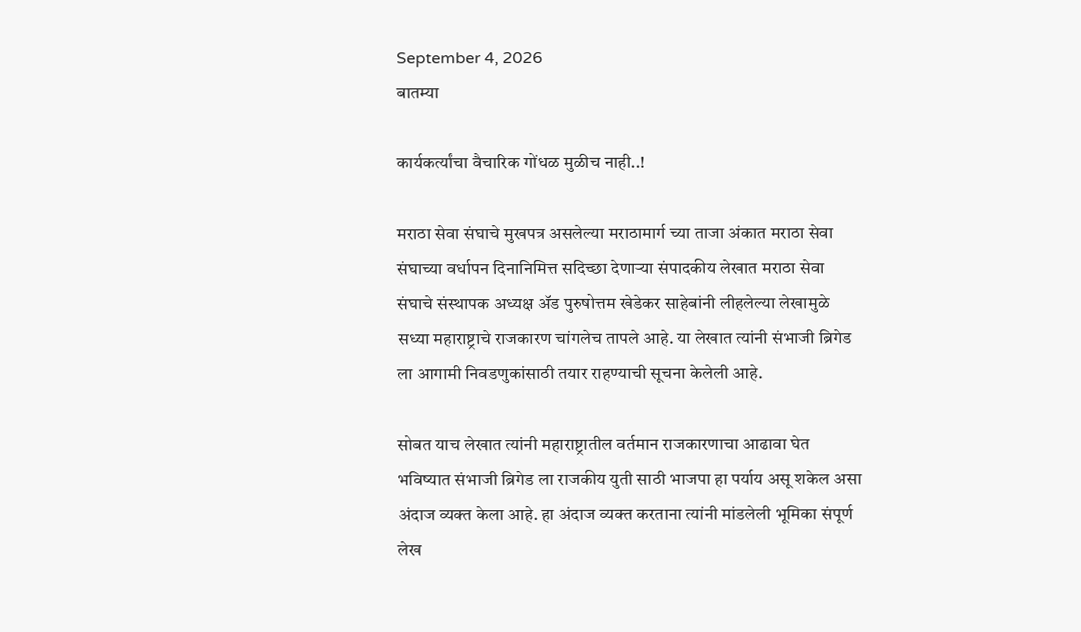September 4, 2026
बातम्या

कार्यकर्त्यांचा वैचारिक गोंधळ मुळीच नाही..!

मराठा सेवा संघाचे मुखपत्र असलेल्या मराठामार्ग च्या ताजा अंकात मराठा सेवा संघाच्या वर्धापन दिनानिमित्त सदिच्छा देणाऱ्या संपादकीय लेखात मराठा सेवा संघाचे संस्थापक अध्यक्ष ॲड पुरुषोत्तम खेडेकर साहेबांनी लीहलेल्या लेखामुळे सध्या महाराष्ट्राचे राजकारण चांगलेच तापले आहे. या लेखात त्यांनी संभाजी ब्रिगेड ला आगामी निवडणुकांसाठी तयार राहण्याची सूचना केलेली आहे.

सोबत याच लेखात त्यांनी महाराष्ट्रातील वर्तमान राजकारणाचा आढावा घेत भविष्यात संभाजी ब्रिगेड ला राजकीय युती साठी भाजपा हा पर्याय असू शकेल असा अंदाज व्यक्त केला आहे. हा अंदाज व्यक्त करताना त्यांनी मांडलेली भूमिका संपूर्ण लेख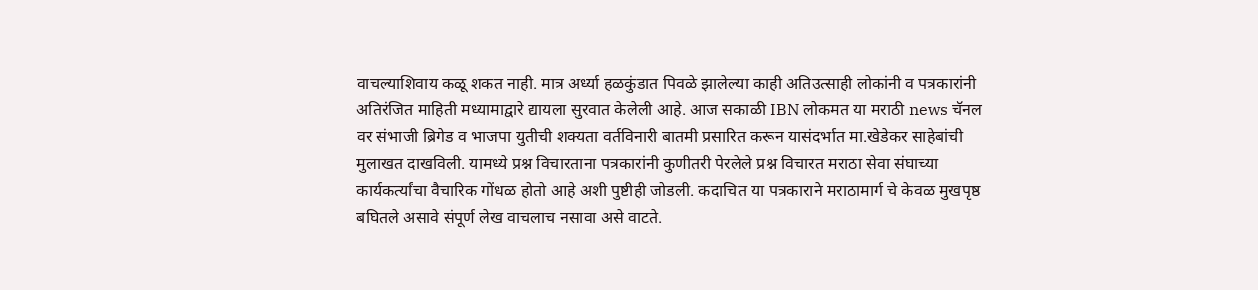वाचल्याशिवाय कळू शकत नाही. मात्र अर्ध्या हळकुंडात पिवळे झालेल्या काही अतिउत्साही लोकांनी व पत्रकारांनी अतिरंजित माहिती मध्यामाद्वारे द्यायला सुरवात केलेली आहे. आज सकाळी IBN लोकमत या मराठी news चॅनल वर संभाजी ब्रिगेड व भाजपा युतीची शक्यता वर्तविनारी बातमी प्रसारित करून यासंदर्भात मा.खेडेकर साहेबांची मुलाखत दाखविली. यामध्ये प्रश्न विचारताना पत्रकारांनी कुणीतरी पेरलेले प्रश्न विचारत मराठा सेवा संघाच्या कार्यकर्त्यांचा वैचारिक गोंधळ होतो आहे अशी पुष्टीही जोडली. कदाचित या पत्रकाराने मराठामार्ग चे केवळ मुखपृष्ठ बघितले असावे संपूर्ण लेख वाचलाच नसावा असे वाटते.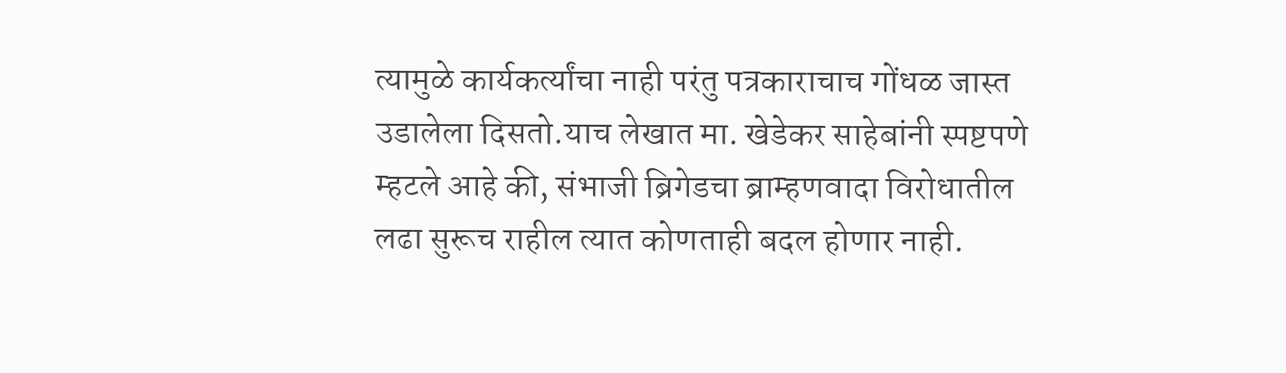त्यामुळे कार्यकर्त्यांचा नाही परंतु पत्रकाराचाच गोंधळ जास्त उडालेला दिसतो.याच लेखात मा. खेडेकर साहेबांनी स्पष्टपणे म्हटले आहे की, संभाजी ब्रिगेडचा ब्राम्हणवादा विरोधातील लढा सुरूच राहील त्यात कोणताही बदल होणार नाही.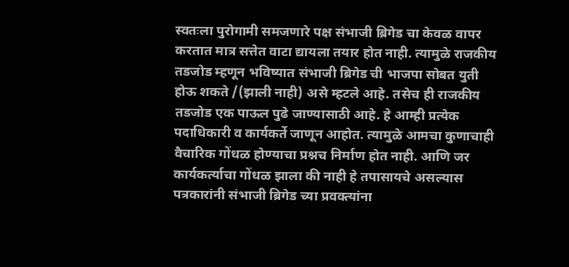स्वतःला पुरोगामी समजणारे पक्ष संभाजी ब्रिगेड चा केवळ वापर करतात मात्र सत्तेत वाटा द्यायला तयार होत नाही. त्यामुळे राजकीय तडजोड म्हणून भविष्यात संभाजी ब्रिगेड ची भाजपा सोबत युती होऊ शकते /(झाली नाही) असे म्हटले आहे. तसेच ही राजकीय तडजोड एक पाऊल पुढे जाण्यासाठी आहे. हे आम्ही प्रत्येक पदाधिकारी व कार्यकर्ते जाणून आहोत. त्यामुळे आमचा कुणाचाही वैचारिक गोंधळ होण्याचा प्रश्नच निर्माण होत नाही. आणि जर कार्यकर्त्याचा गोंधळ झाला की नाही हे तपासायचे असल्यास पत्रकारांनी संभाजी ब्रिगेड च्या प्रवक्त्यांना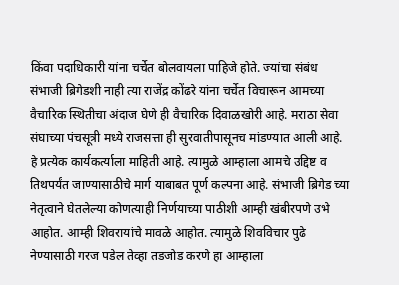किंवा पदाधिकारी यांना चर्चेत बोलवायला पाहिजे होते. ज्यांचा संबंध संभाजी ब्रिगेडशी नाही त्या राजेंद्र कोंढरे यांना चर्चेत विचारून आमच्या वैचारिक स्थितीचा अंदाज घेणे ही वैचारिक दिवाळखोरी आहे. मराठा सेवा संघाच्या पंचसूत्री मध्ये राजसत्ता ही सुरवातीपासूनच मांडण्यात आली आहे. हे प्रत्येक कार्यकर्त्याला माहिती आहे. त्यामुळे आम्हाला आमचे उद्दिष्ट व तिथपर्यंत जाण्यासाठीचे मार्ग याबाबत पूर्ण कल्पना आहे. संभाजी ब्रिगेड च्या नेतृत्वाने घेतलेल्या कोणत्याही निर्णयाच्या पाठीशी आम्ही खंबीरपणे उभे आहोत. आम्ही शिवरायांचे मावळे आहोत. त्यामुळे शिवविचार पुढे नेण्यासाठी गरज पडेल तेव्हा तडजोड करणे हा आम्हाला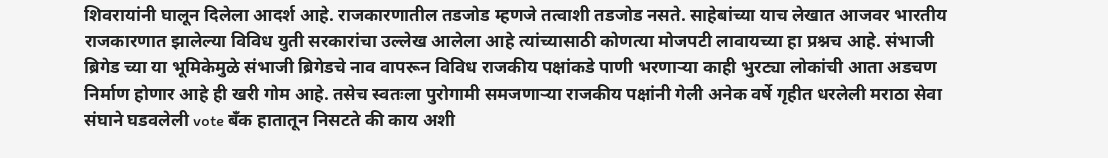शिवरायांनी घालून दिलेला आदर्श आहे. राजकारणातील तडजोड म्हणजे तत्वाशी तडजोड नसते. साहेबांच्या याच लेखात आजवर भारतीय राजकारणात झालेल्या विविध युती सरकारांचा उल्लेख आलेला आहे त्यांच्यासाठी कोणत्या मोजपटी लावायच्या हा प्रश्नच आहे. संभाजी ब्रिगेड च्या या भूमिकेमुळे संभाजी ब्रिगेडचे नाव वापरून विविध राजकीय पक्षांकडे पाणी भरणाऱ्या काही भुरट्या लोकांची आता अडचण निर्माण होणार आहे ही खरी गोम आहे. तसेच स्वतःला पुरोगामी समजणाऱ्या राजकीय पक्षांनी गेली अनेक वर्षे गृहीत धरलेली मराठा सेवा संघाने घडवलेली vote बँक हातातून निसटते की काय अशी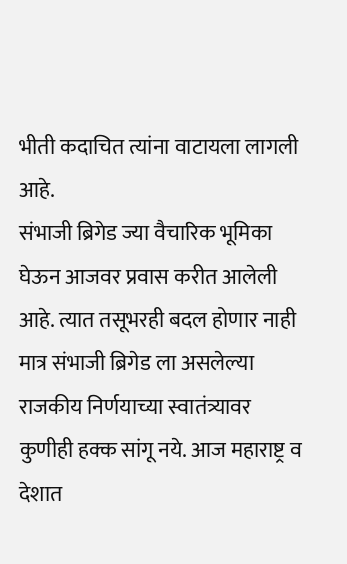भीती कदाचित त्यांना वाटायला लागली आहे.
संभाजी ब्रिगेड ज्या वैचारिक भूमिका घेऊन आजवर प्रवास करीत आलेली आहे. त्यात तसूभरही बदल होणार नाही मात्र संभाजी ब्रिगेड ला असलेल्या राजकीय निर्णयाच्या स्वातंत्र्यावर कुणीही हक्क सांगू नये. आज महाराष्ट्र व देशात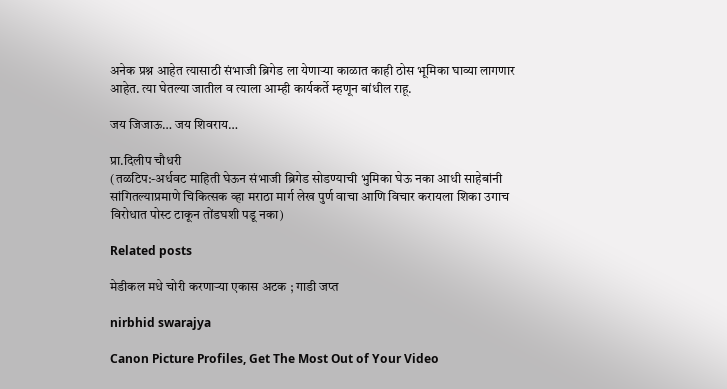अनेक प्रश्न आहेत त्यासाठी संभाजी ब्रिगेड ला येणाऱ्या काळात काही ठोस भूमिका घाव्या लागणार आहेत. त्या घेतल्या जातील व त्याला आम्ही कार्यकर्ते म्हणून बांधील राहू.

जय जिजाऊ… जय शिवराय…

प्रा.दिलीप चौधरी
(तळटिप:-अर्धवट माहिती घेऊन संभाजी ब्रिगेड सोडण्याची भुमिका घेऊ नका आधी साहेबांनी सांगितल्याप्रमाणे चिकित्सक व्हा मराठा मार्ग लेख पुर्ण वाचा आणि विचार करायला शिका उगाच विरोधात पोस्ट टाकून तोंडघशी पडू नका)

Related posts

मेडीकल मधे चोरी करणाऱ्या एकास अटक ; गाडी जप्त

nirbhid swarajya

Canon Picture Profiles, Get The Most Out of Your Video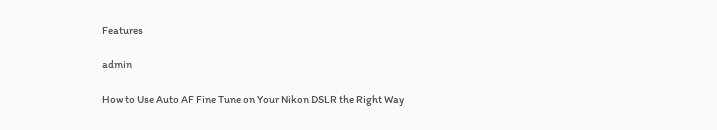Features

admin

How to Use Auto AF Fine Tune on Your Nikon DSLR the Right Way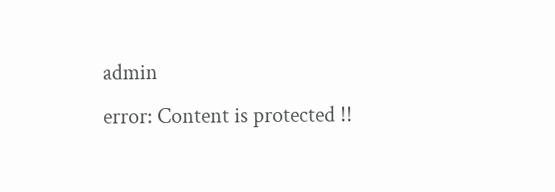admin
error: Content is protected !!